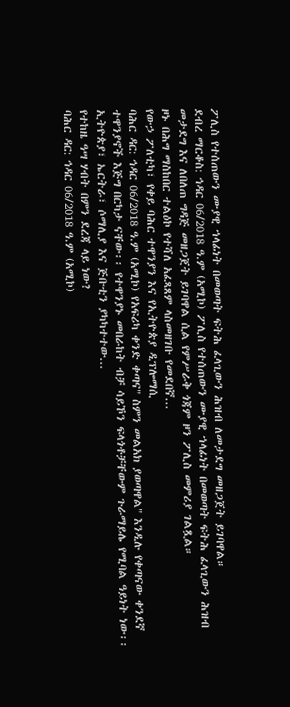ፖሊስ የተሰጠውን ሙያዊ ኀላፊነት በመወጣት ፍትሕ ፈላጊውን ሕዝብ ለመታደግ መዘጋጀት ይገባዋል።
ደብረ ማርቆስ: ኅዳር 06/2018 ዓ.ም (አሚኮ) ፖሊስ የተሰጠውን ሙያዊ ኀላፊነት በመወጣት ፍትሕ ፈላጊውን ሕዝብ መታደግ እና ለበለጠ ግዳጅ መዘጋጀት ይገባዋል ሲል የምሥራቅ ጎጃም ዞን ፖሊስ መምሪያ ገልጿል።
ዞኑ በሕግ ማስከበር ተልዕኮ የተሻለ አፈጻጸም ላስመዘገቡ የመደበኛ...
የውኃ ፖለቲካ፣ የቀይ ባሕር ተዋንያን እና የኢትዮጵያ ዲፕሎማሲ
ባሕር ዳር: ኅዳር 06/2018 ዓ.ም (አሚኮ) የአፍሪካ ቀንድ ቀጣና" ስምን መልአክ ያወጣዋል" እንዲሉ የቀጣናው ቀንደኛ ተዋንያኖች እጅግ በርካታ ናቸው፡፡ የተዋንያኑ መበራከት ብቻ ሳይኾን ፍላጎቶቻቸውም ጉራማይሌ የሚባል ዓይነት ነው፡፡
ኢትዮጵያ፣ ኤርትራ፣ ሶማሊያ እና ጅቡቲን ያካካተተው...
የተከዜ ዓሣ ሃብት በምን ደረጃ ላይ ነው?
ባሕር ዳር: ኅዳር 06/2018 ዓ.ም (አሚኮ)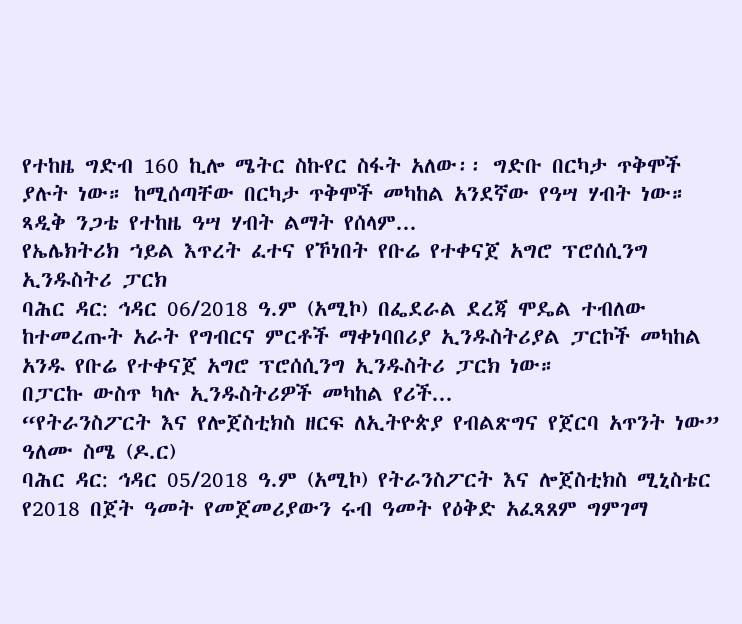የተከዜ ግድብ 160 ኪሎ ሜትር ስኩየር ስፋት አለው፡፡ ግድቡ በርካታ ጥቅሞች ያሉት ነው። ከሚሰጣቸው በርካታ ጥቅሞች መካከል አንደኛው የዓሣ ሃብት ነው።
ጻዲቅ ንጋቴ የተከዜ ዓሣ ሃብት ልማት የሰላም...
የኤሌክትሪክ ኀይል እጥረት ፈተና የኾነበት የቡሬ የተቀናጀ አግሮ ፕሮሰሲንግ ኢንዱስትሪ ፓርክ
ባሕር ዳር: ኅዳር 06/2018 ዓ.ም (አሚኮ) በፌደራል ደረጃ ሞዴል ተብለው ከተመረጡት አራት የግብርና ምርቶች ማቀነባበሪያ ኢንዱስትሪያል ፓርኮች መካከል አንዱ የቡሬ የተቀናጀ አግሮ ፕሮሰሲንግ ኢንዱስትሪ ፓርክ ነው።
በፓርኩ ውስጥ ካሉ ኢንዱስትሪዎች መካከል የሪች...
“የትራንስፖርት እና የሎጀስቲክስ ዘርፍ ለኢትዮጵያ የብልጽግና የጀርባ አጥንት ነው” ዓለሙ ስሜ (ዶ.ር)
ባሕር ዳር: ኅዳር 05/2018 ዓ.ም (አሚኮ) የትራንስፖርት እና ሎጀስቲክስ ሚኒስቴር የ2018 በጀት ዓመት የመጀመሪያውን ሩብ ዓመት የዕቅድ አፈጻጸም ግምገማ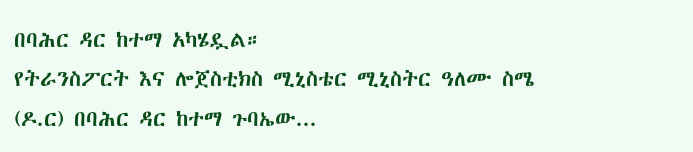በባሕር ዳር ከተማ አካሄዷል።
የትራንስፖርት እና ሎጀስቲክስ ሚኒስቴር ሚኒስትር ዓለሙ ስሜ (ዶ.ር) በባሕር ዳር ከተማ ጉባኤው...